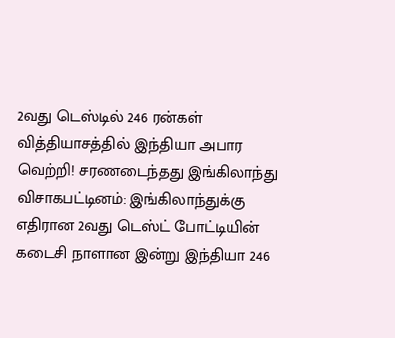2வது டெஸ்டில் 246 ரன்கள் வித்தியாசத்தில் இந்தியா அபார வெற்றி! சரணடைந்தது இங்கிலாந்து
விசாகபட்டினம்: இங்கிலாந்துக்கு எதிரான 2வது டெஸ்ட் போட்டியின் கடைசி நாளான இன்று இந்தியா 246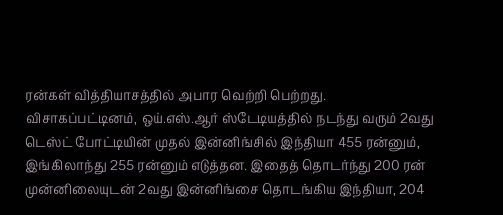ரன்கள் வித்தியாசத்தில் அபார வெற்றி பெற்றது.
விசாகப்பட்டினம், ஒய்.எஸ்.ஆர் ஸ்டேடியத்தில் நடந்து வரும் 2வது டெஸ்ட் போட்டியின் முதல் இன்னிங்சில் இந்தியா 455 ரன்னும், இங்கிலாந்து 255 ரன்னும் எடுத்தன. இதைத் தொடர்ந்து 200 ரன் முன்னிலையுடன் 2வது இன்னிங்சை தொடங்கிய இந்தியா, 204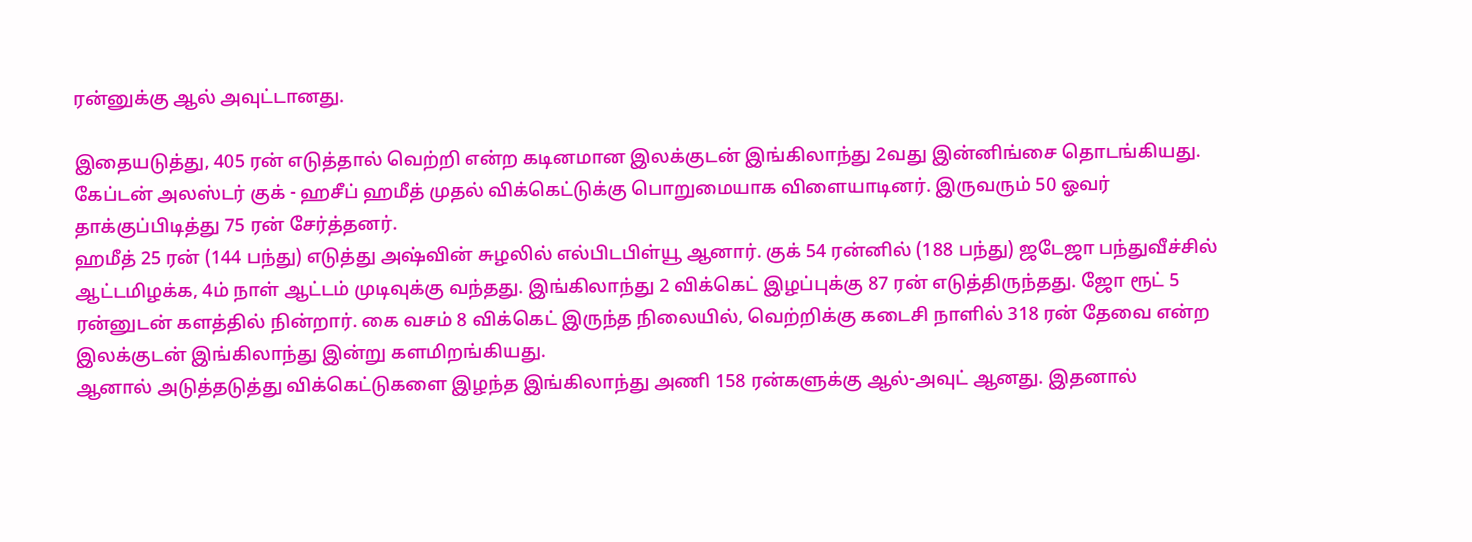ரன்னுக்கு ஆல் அவுட்டானது.

இதையடுத்து, 405 ரன் எடுத்தால் வெற்றி என்ற கடினமான இலக்குடன் இங்கிலாந்து 2வது இன்னிங்சை தொடங்கியது. கேப்டன் அலஸ்டர் குக் - ஹசீப் ஹமீத் முதல் விக்கெட்டுக்கு பொறுமையாக விளையாடினர். இருவரும் 50 ஓவர் தாக்குப்பிடித்து 75 ரன் சேர்த்தனர்.
ஹமீத் 25 ரன் (144 பந்து) எடுத்து அஷ்வின் சுழலில் எல்பிடபிள்யூ ஆனார். குக் 54 ரன்னில் (188 பந்து) ஜடேஜா பந்துவீச்சில் ஆட்டமிழக்க, 4ம் நாள் ஆட்டம் முடிவுக்கு வந்தது. இங்கிலாந்து 2 விக்கெட் இழப்புக்கு 87 ரன் எடுத்திருந்தது. ஜோ ரூட் 5 ரன்னுடன் களத்தில் நின்றார். கை வசம் 8 விக்கெட் இருந்த நிலையில், வெற்றிக்கு கடைசி நாளில் 318 ரன் தேவை என்ற இலக்குடன் இங்கிலாந்து இன்று களமிறங்கியது.
ஆனால் அடுத்தடுத்து விக்கெட்டுகளை இழந்த இங்கிலாந்து அணி 158 ரன்களுக்கு ஆல்-அவுட் ஆனது. இதனால்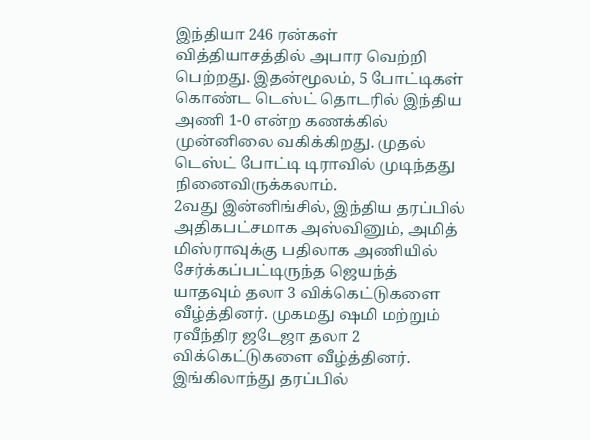இந்தியா 246 ரன்கள் வித்தியாசத்தில் அபார வெற்றி பெற்றது. இதன்மூலம், 5 போட்டிகள் கொண்ட டெஸ்ட் தொடரில் இந்திய அணி 1-0 என்ற கணக்கில் முன்னிலை வகிக்கிறது. முதல் டெஸ்ட் போட்டி டிராவில் முடிந்தது நினைவிருக்கலாம்.
2வது இன்னிங்சில், இந்திய தரப்பில் அதிகபட்சமாக அஸ்வினும், அமித் மிஸ்ராவுக்கு பதிலாக அணியில் சேர்க்கப்பட்டிருந்த ஜெயந்த் யாதவும் தலா 3 விக்கெட்டுகளை வீழ்த்தினர். முகமது ஷமி மற்றும் ரவீந்திர ஜடேஜா தலா 2 விக்கெட்டுகளை வீழ்த்தினர். இங்கிலாந்து தரப்பில்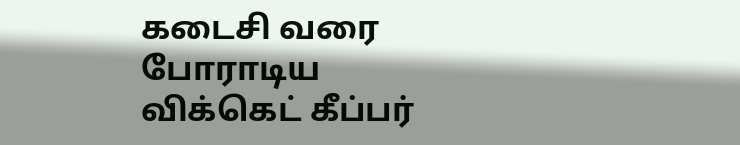கடைசி வரை போராடிய விக்கெட் கீப்பர்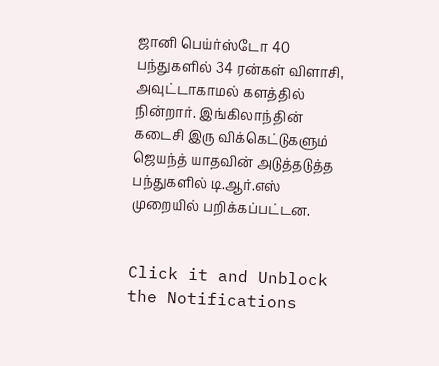ஜானி பெய்ர்ஸ்டோ 40 பந்துகளில் 34 ரன்கள் விளாசி, அவுட்டாகாமல் களத்தில் நின்றார். இங்கிலாந்தின் கடைசி இரு விக்கெட்டுகளும் ஜெயந்த் யாதவின் அடுத்தடுத்த பந்துகளில் டி.ஆர்.எஸ் முறையில் பறிக்கப்பட்டன.


Click it and Unblock the Notifications